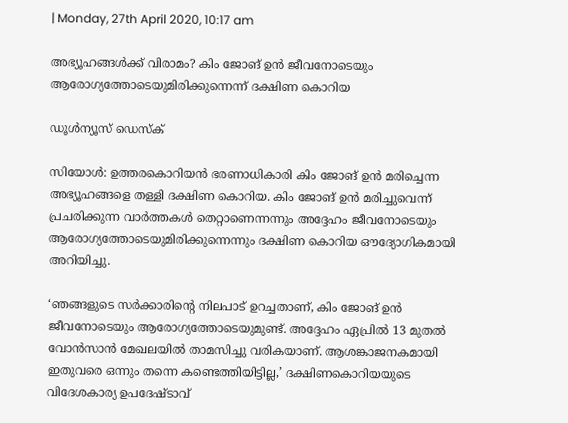| Monday, 27th April 2020, 10:17 am

അഭ്യൂഹങ്ങള്‍ക്ക് വിരാമം? കിം ജോങ് ഉന്‍ ജീവനോടെയും ആരോഗ്യത്തോടെയുമിരിക്കുന്നെന്ന് ദക്ഷിണ കൊറിയ

ഡൂള്‍ന്യൂസ് ഡെസ്‌ക്

സിയോള്‍: ഉത്തരകൊറിയന്‍ ഭരണാധികാരി കിം ജോങ് ഉന്‍ മരിച്ചെന്ന അഭ്യൂഹങ്ങളെ തള്ളി ദക്ഷിണ കൊറിയ. കിം ജോങ് ഉന്‍ മരിച്ചുവെന്ന് പ്രചരിക്കുന്ന വാര്‍ത്തകള്‍ തെറ്റാണെന്നന്നും അദ്ദേഹം ജീവനോടെയും ആരോഗ്യത്തോടെയുമിരിക്കുന്നെന്നും ദക്ഷിണ കൊറിയ ഔദ്യോഗികമായി അറിയിച്ചു.

‘ഞങ്ങളുടെ സര്‍ക്കാരിന്റെ നിലപാട് ഉറച്ചതാണ്, കിം ജോങ് ഉന്‍ ജീവനോടെയും ആരോഗ്യത്തോടെയുമുണ്ട്. അദ്ദേഹം ഏപ്രില്‍ 13 മുതല്‍ വോന്‍സാന്‍ മേഖലയില്‍ താമസിച്ചു വരികയാണ്. ആശങ്കാജനകമായി ഇതുവരെ ഒന്നും തന്നെ കണ്ടെത്തിയിട്ടില്ല,’ ദക്ഷിണകൊറിയയുടെ വിദേശകാര്യ ഉപദേഷ്ടാവ്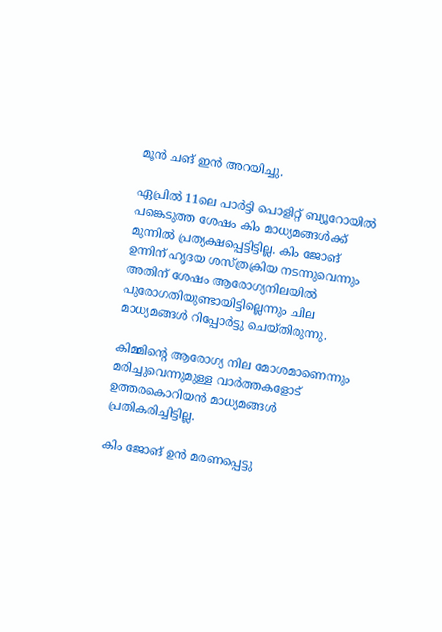മൂന്‍ ചങ് ഇന്‍ അറയിച്ചു.

ഏപ്രില്‍ 11ലെ പാര്‍ട്ടി പൊളിറ്റ് ബ്യൂറോയില്‍ പങ്കെടുത്ത ശേഷം കിം മാധ്യമങ്ങള്‍ക്ക് മുന്നില്‍ പ്രത്യക്ഷപ്പെട്ടിട്ടില്ല. കിം ജോങ് ഉന്നിന് ഹൃദയ ശസ്ത്രക്രിയ നടന്നുവെന്നും അതിന് ശേഷം ആരോഗ്യനിലയില്‍ പുരോഗതിയുണ്ടായിട്ടില്ലെന്നും ചില മാധ്യമങ്ങള്‍ റിപ്പോര്‍ട്ടു ചെയ്തിരുന്നു.

കിമ്മിന്റെ ആരോഗ്യ നില മോശമാണെന്നും മരിച്ചുവെന്നുമുള്ള വാര്‍ത്തകളോട് ഉത്തരകൊറിയന്‍ മാധ്യമങ്ങള്‍ പ്രതികരിച്ചിട്ടില്ല.

കിം ജോങ് ഉന്‍ മരണപ്പെട്ടു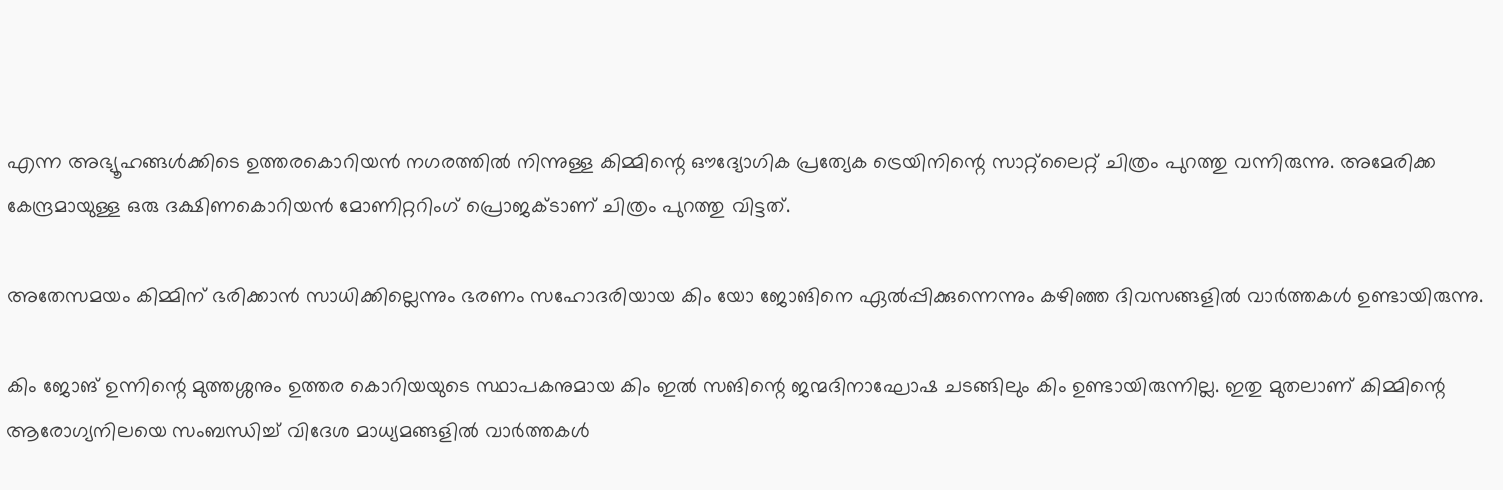എന്ന അഭ്യൂഹങ്ങള്‍ക്കിടെ ഉത്തരകൊറിയന്‍ നഗരത്തില്‍ നിന്നുള്ള കിമ്മിന്റെ ഔദ്യോഗിക പ്രത്യേക ട്രെയിനിന്റെ സാറ്റ്‌ലൈറ്റ് ചിത്രം പുറത്തു വന്നിരുന്നു. അമേരിക്ക കേന്ദ്രമായുള്ള ഒരു ദക്ഷിണകൊറിയന്‍ മോണിറ്ററിംഗ് പ്രൊജക്ടാണ് ചിത്രം പുറത്തു വിട്ടത്.

അതേസമയം കിമ്മിന് ഭരിക്കാന്‍ സാധിക്കില്ലെന്നും ഭരണം സഹോദരിയായ കിം യോ ജോങിനെ ഏല്‍പ്പിക്കുന്നെന്നും കഴിഞ്ഞ ദിവസങ്ങളില്‍ വാര്‍ത്തകള്‍ ഉണ്ടായിരുന്നു.

കിം ജോങ് ഉന്നിന്റെ മുത്തശ്ശനും ഉത്തര കൊറിയയുടെ സ്ഥാപകനുമായ കിം ഇല്‍ സങിന്റെ ജന്മദിനാഘോഷ ചടങ്ങിലും കിം ഉണ്ടായിരുന്നില്ല. ഇതു മുതലാണ് കിമ്മിന്റെ ആരോഗ്യനിലയെ സംബന്ധിച്ച് വിദേശ മാധ്യമങ്ങളില്‍ വാര്‍ത്തകള്‍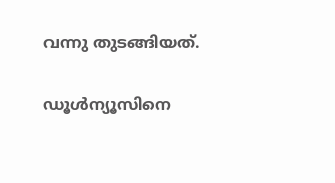വന്നു തുടങ്ങിയത്.

ഡൂള്‍ന്യൂസിനെ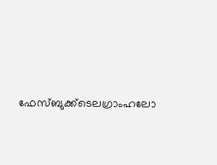ഫേസ്ബുക്ക്ടെലഗ്രാംഹലോ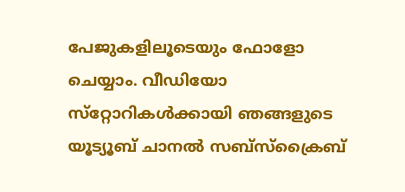പേജുകളിലൂടെയും ഫോളോ ചെയ്യാം. വീഡിയോ സ്‌റ്റോറികള്‍ക്കായി ഞങ്ങളുടെ യൂട്യൂബ് ചാനല്‍ സബ്‌സ്‌ക്രൈബ്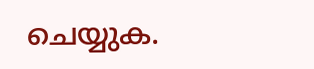ചെയ്യുക.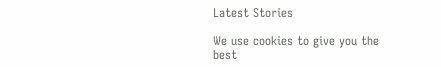Latest Stories

We use cookies to give you the best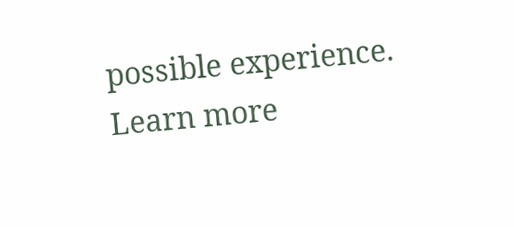possible experience. Learn more